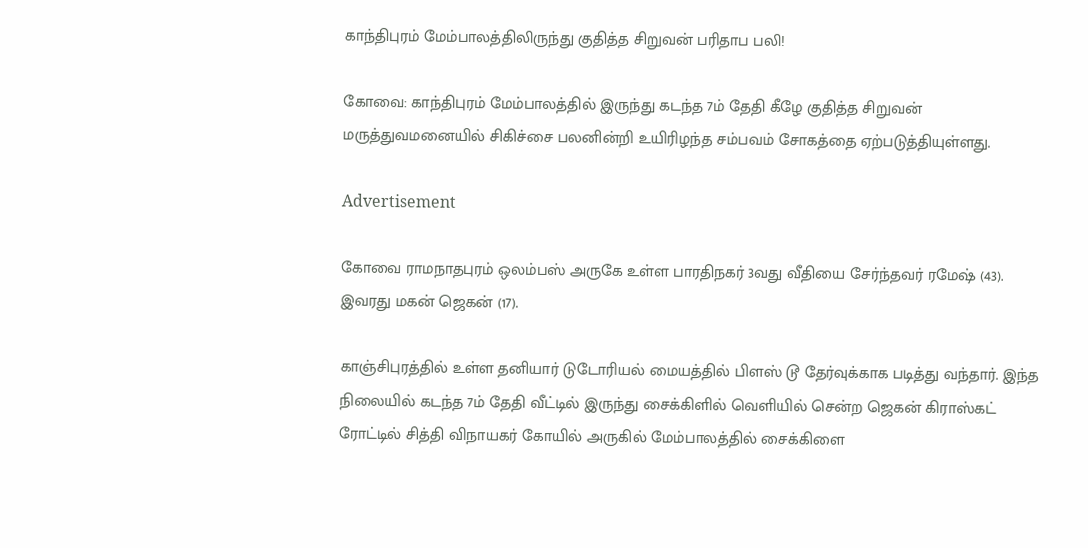காந்திபுரம் மேம்பாலத்திலிருந்து குதித்த சிறுவன் பரிதாப பலி!

கோவை: காந்திபுரம் மேம்பாலத்தில் இருந்து கடந்த 7ம் தேதி கீழே குதித்த சிறுவன் மருத்துவமனையில் சிகிச்சை பலனின்றி உயிரிழந்த சம்பவம் சோகத்தை ஏற்படுத்தியுள்ளது.

Advertisement

கோவை ராமநாதபுரம் ஒலம்பஸ் அருகே உள்ள பாரதிநகர் 3வது வீதியை சேர்ந்தவர் ரமேஷ் (43). இவரது மகன் ஜெகன் (17).

காஞ்சிபுரத்தில் உள்ள தனியார் டுடோரியல் மையத்தில் பிளஸ் டூ தேர்வுக்காக படித்து வந்தார். இந்த நிலையில் கடந்த 7ம் தேதி வீட்டில் இருந்து சைக்கிளில் வெளியில் சென்ற ஜெகன் கிராஸ்கட் ரோட்டில் சித்தி விநாயகர் கோயில் அருகில் மேம்பாலத்தில் சைக்கிளை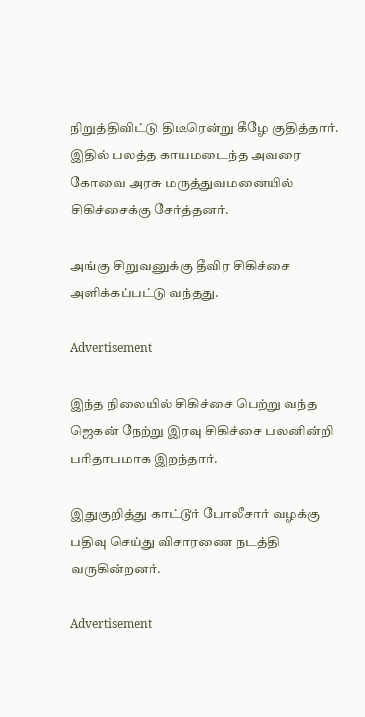நிறுத்திவிட்டு திடீரென்று கீழே குதித்தார்.
இதில் பலத்த காயமடைந்த அவரை கோவை அரசு மருத்துவமனையில் சிகிச்சைக்கு சேர்த்தனர்.

அங்கு சிறுவனுக்கு தீவிர சிகிச்சை அளிக்கப்பட்டு வந்தது.

Advertisement

இந்த நிலையில் சிகிச்சை பெற்று வந்த ஜெகன் நேற்று இரவு சிகிச்சை பலனின்றி பரிதாபமாக இறந்தார்.

இதுகுறித்து காட்டூர் போலீசார் வழக்கு பதிவு செய்து விசாரணை நடத்தி வருகின்றனர்.

Advertisement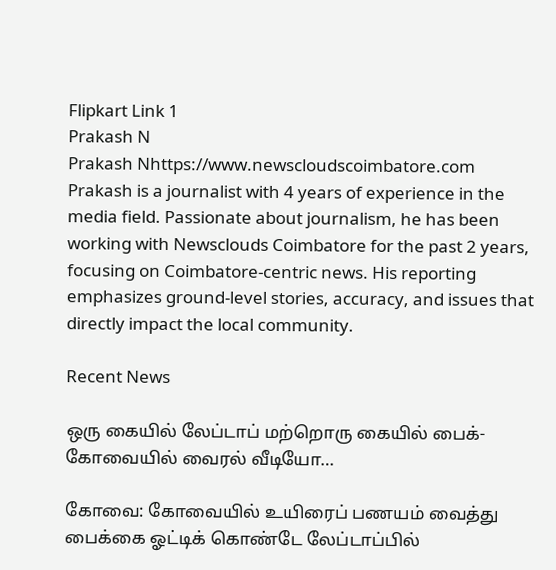Flipkart Link 1
Prakash N
Prakash Nhttps://www.newscloudscoimbatore.com
Prakash is a journalist with 4 years of experience in the media field. Passionate about journalism, he has been working with Newsclouds Coimbatore for the past 2 years, focusing on Coimbatore-centric news. His reporting emphasizes ground-level stories, accuracy, and issues that directly impact the local community.

Recent News

ஒரு கையில் லேப்டாப் மற்றொரு கையில் பைக்- கோவையில் வைரல் வீடியோ…

கோவை: கோவையில் உயிரைப் பணயம் வைத்து பைக்கை ஓட்டிக் கொண்டே லேப்டாப்பில்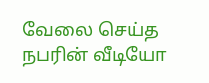வேலை செய்த நபரின் வீடியோ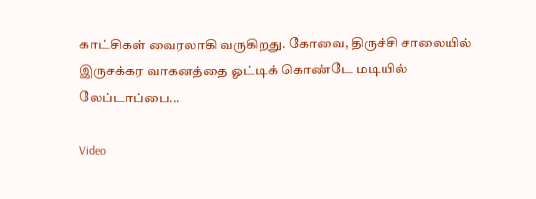காட்சிகள் வைரலாகி வருகிறது. கோவை, திருச்சி சாலையில் இருசக்கர வாகனத்தை ஓட்டிக் கொண்டே மடியில் லேப்டாப்பை...

Video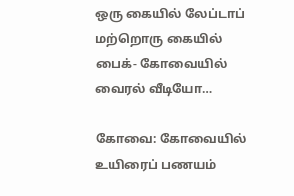ஒரு கையில் லேப்டாப் மற்றொரு கையில் பைக்- கோவையில் வைரல் வீடியோ…

கோவை: கோவையில் உயிரைப் பணயம்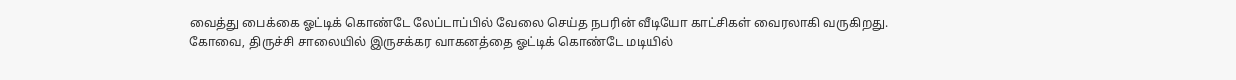வைத்து பைக்கை ஓட்டிக் கொண்டே லேப்டாப்பில் வேலை செய்த நபரின் வீடியோ காட்சிகள் வைரலாகி வருகிறது. கோவை, திருச்சி சாலையில் இருசக்கர வாகனத்தை ஓட்டிக் கொண்டே மடியில்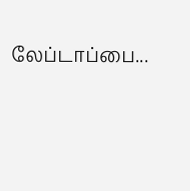லேப்டாப்பை...